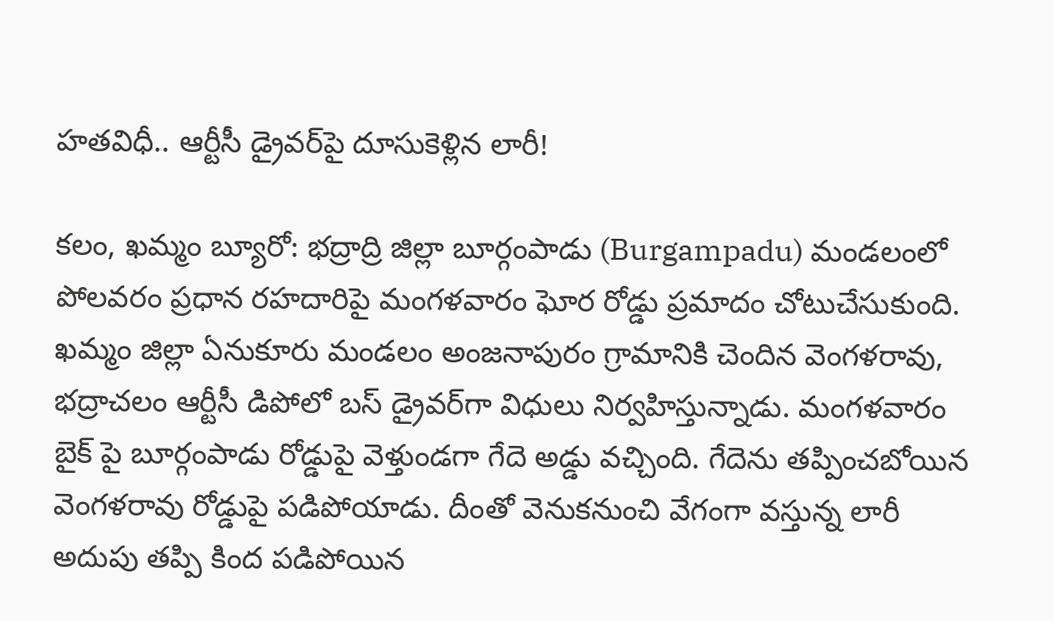హతవిధీ.. ఆర్టీసీ డ్రైవర్‌పై దూసుకెళ్లిన లారీ!

కలం, ఖమ్మం బ్యూరో: భద్రాద్రి జిల్లా బూర్గంపాడు (Burgampadu) మండలంలో పోలవరం ప్రధాన రహదారిపై మంగళవారం ఘోర రోడ్డు ప్రమాదం చోటుచేసుకుంది. ఖమ్మం జిల్లా ఏనుకూరు మండలం అంజనాపురం గ్రామానికి చెందిన వెంగళరావు, భద్రాచలం ఆర్టీసీ డిపోలో బస్ డ్రైవర్‌గా విధులు నిర్వహిస్తున్నాడు. మంగళవారం బైక్ పై బూర్గంపాడు రోడ్డుపై వెళ్తుండగా గేదె అడ్డు వచ్చింది. గేదెను తప్పించబోయిన వెంగళరావు రోడ్డుపై పడిపోయాడు. దీంతో వెనుకనుంచి వేగంగా వస్తున్న లారీ అదుపు తప్పి కింద పడిపోయిన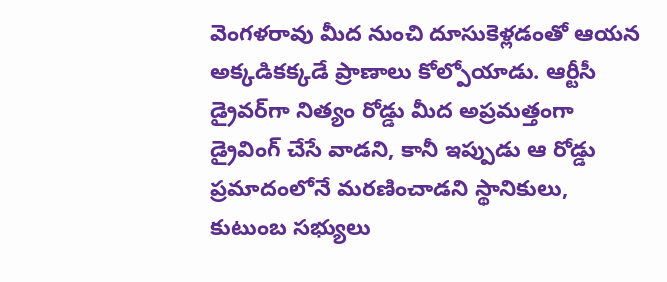వెంగళరావు మీద నుంచి దూసుకెళ్లడంతో ఆయన అక్కడికక్కడే ప్రాణాలు కోల్పోయాడు. ఆర్టీసీ డ్రైవర్‌గా నిత్యం రోడ్డు మీద అప్రమత్తంగా డ్రైవింగ్ చేసే వాడని, కానీ ఇప్పుడు ఆ రోడ్డు ప్రమాదంలోనే మరణించాడని స్థానికులు, కుటుంబ సభ్యులు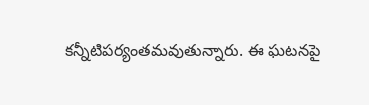కన్నీటిపర్యంతమవుతున్నారు. ఈ ఘటనపై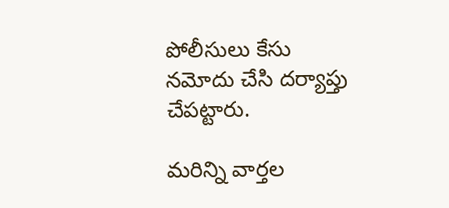పోలీసులు కేసు నమోదు చేసి దర్యాప్తు చేపట్టారు.

మ‌రిన్ని వార్త‌ల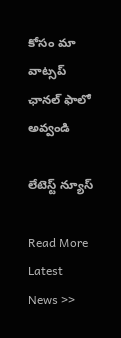కోసం మా వాట్స‌ప్ ఛాన‌ల్ ఫాలో అవ్వండి

లేటెస్ట్ న్యూస్‌

Read More Latest News >>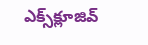ఎక్స్‌క్లూజివ్‌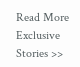Read More Exclusive Stories >>